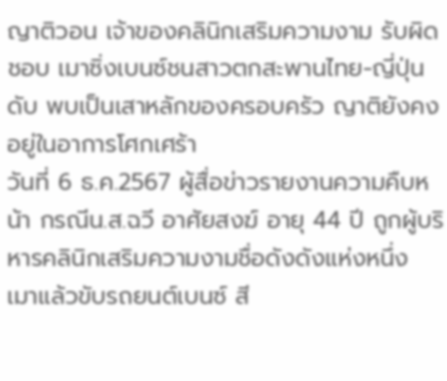ญาติวอน เจ้าของคลินิกเสริมความงาม รับผิดชอบ เมาซิ่งเบนซ์ชนสาวตกสะพานไทย-ญี่ปุ่น ดับ พบเป็นเสาหลักของครอบครัว ญาติยังคงอยู่ในอาการโศกเศร้า
วันที่ 6 ธ.ค.2567 ผู้สื่อข่าวรายงานความคืบหน้า กรณีน.ส.ฉวี อาศัยสงฆ์ อายุ 44 ปี ถูกผู้บริหารคลินิกเสริมความงามชื่อดังดังแห่งหนึ่ง เมาแล้วขับรถยนต์เบนซ์ สี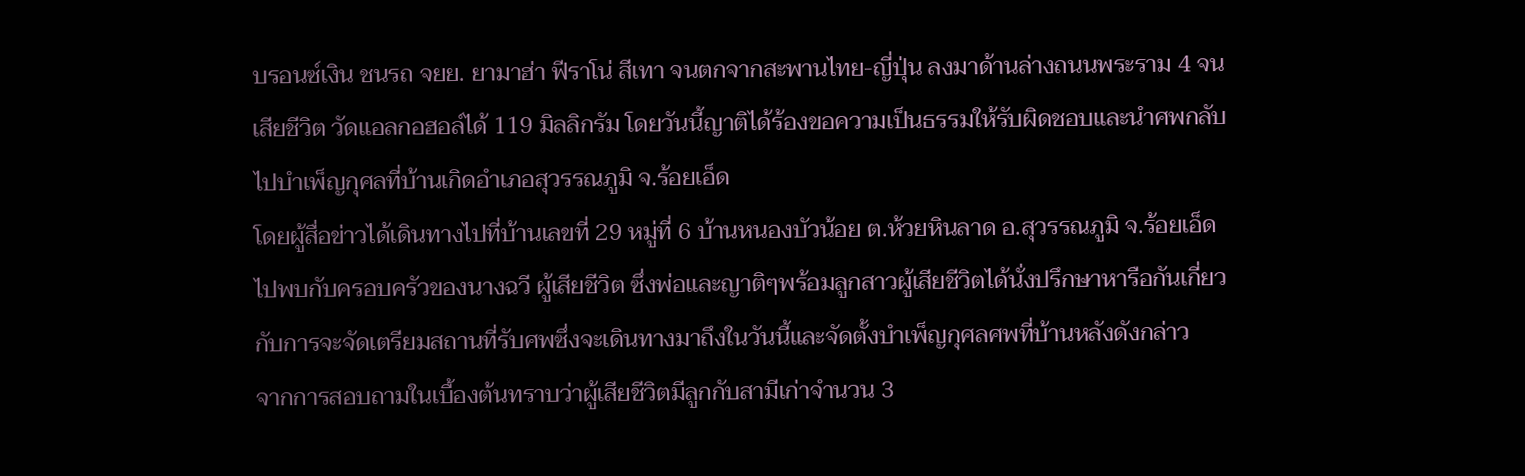บรอนซ์เงิน ชนรถ จยย. ยามาฮ่า ฟีราโน่ สีเทา จนตกจากสะพานไทย-ญี่ปุ่น ลงมาด้านล่างถนนพระราม 4 จนเสียชีวิต วัดแอลกอฮอล์ได้ 119 มิลลิกรัม โดยวันนี้ญาติได้ร้องขอความเป็นธรรมให้รับผิดชอบและนำศพกลับไปบำเพ็ญกุศลที่บ้านเกิดอำเภอสุวรรณภูมิ จ.ร้อยเอ็ด
โดยผู้สื่อข่าวได้เดินทางไปที่บ้านเลขที่ 29 หมู่ที่ 6 บ้านหนองบัวน้อย ต.ห้วยหินลาด อ.สุวรรณภูมิ จ.ร้อยเอ็ด ไปพบกับครอบครัวของนางฉวี ผู้เสียชีวิต ซึ่งพ่อและญาติๆพร้อมลูกสาวผู้เสียชีวิตได้นั่งปรึกษาหารือกันเกี่ยวกับการจะจัดเตรียมสถานที่รับศพซึ่งจะเดินทางมาถึงในวันนี้และจัดตั้งบำเพ็ญกุศลศพที่บ้านหลังดังกล่าว
จากการสอบถามในเบื้องต้นทราบว่าผู้เสียชีวิตมีลูกกับสามีเก่าจำนวน 3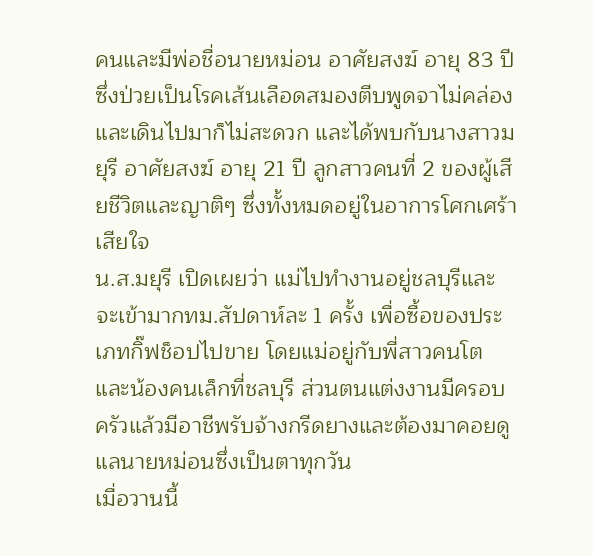คนและมีพ่อชื่อนายหม่อน อาศัยสงฆ์ อายุ 83 ปี ซึ่งป่วยเป็นโรคเส้นเลือดสมองตีบพูดจาไม่คล่องและเดินไปมาก็ไม่สะดวก และได้พบกับนางสาวมยุรี อาศัยสงฆ์ อายุ 21 ปี ลูกสาวคนที่ 2 ของผู้เสียชีวิตและญาติๆ ซึ่งทั้งหมดอยู่ในอาการโศกเศร้าเสียใจ
น.ส.มยุรี เปิดเผยว่า แม่ไปทำงานอยู่ชลบุรีและจะเข้ามากทม.สัปดาห์ละ 1 ครั้ง เพื่อซื้อของประเภทกิ๊ฟช็อปไปขาย โดยแม่อยู่กับพี่สาวคนโตและน้องคนเล็กที่ชลบุรี ส่วนตนแต่งงานมีครอบครัวแล้วมีอาชีพรับจ้างกรีดยางและต้องมาคอยดูแลนายหม่อนซึ่งเป็นตาทุกวัน
เมื่อวานนี้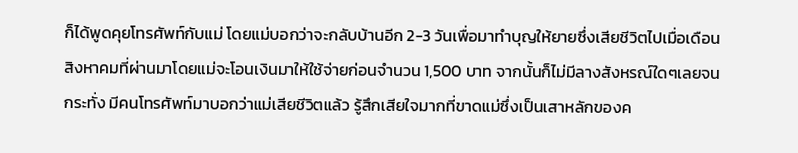ก็ได้พูดคุยโทรศัพท์กับแม่ โดยแม่บอกว่าจะกลับบ้านอีก 2-3 วันเพื่อมาทำบุญให้ยายซึ่งเสียชีวิตไปเมื่อเดือนสิงหาคมที่ผ่านมาโดยแม่จะโอนเงินมาให้ใช้จ่ายก่อนจำนวน 1,500 บาท จากนั้นก็ไม่มีลางสังหรณ์ใดๆเลยจนกระทั่ง มีคนโทรศัพท์มาบอกว่าแม่เสียชีวิตแล้ว รู้สึกเสียใจมากที่ขาดแม่ซึ่งเป็นเสาหลักของค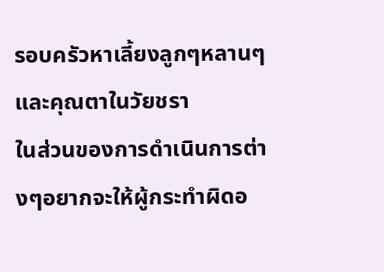รอบครัวหาเลี้ยงลูกๆหลานๆและคุณตาในวัยชรา
ในส่วนของการดำเนินการต่างๆอยากจะให้ผู้กระทำผิดอ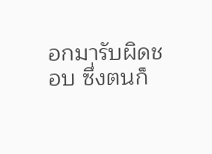อกมารับผิดชอบ ซึ่งตนก็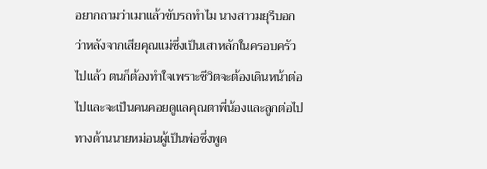อยากถามว่าเมาแล้วขับรถทำไม นางสาวมยุรีบอกว่าหลังจากเสียคุณแม่ซึ่งเป็นเสาหลักในครอบครัวไปแล้ว ตนก็ต้องทำใจเพราะชีวิตจะต้องเดินหน้าต่อไปและจะเป็นคนคอยดูแลคุณตาพี่น้องและลูกต่อไป ทางด้านนายหม่อนผู้เป็นพ่อซึ่งพูด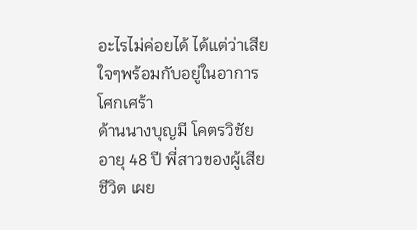อะไรไม่ค่อยได้ ได้แต่ว่าเสียใจๆพร้อมกับอยู่ในอาการโศกเศร้า
ด้านนางบุญมี โคตรวิชัย อายุ 48 ปี พี่สาวของผู้เสียชีวิต เผย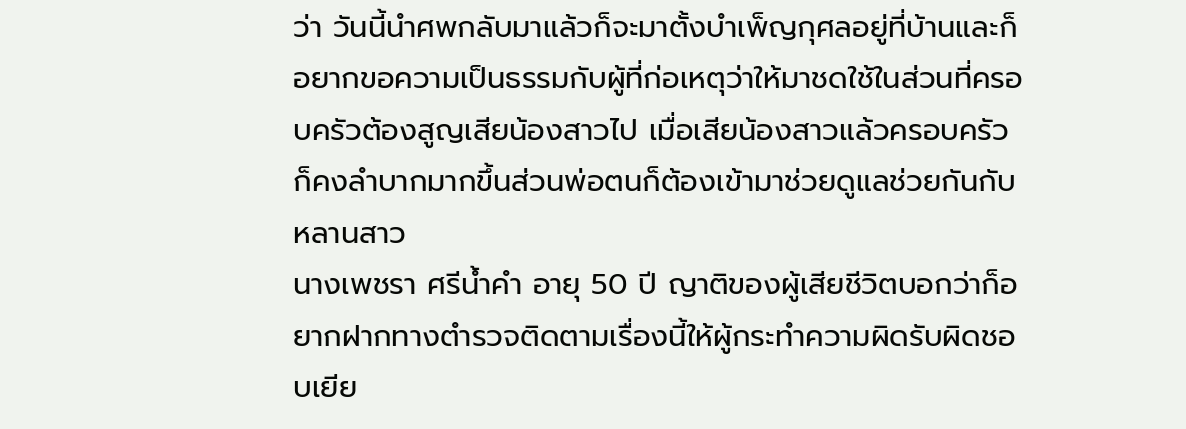ว่า วันนี้นำศพกลับมาแล้วก็จะมาตั้งบำเพ็ญกุศลอยู่ที่บ้านและก็อยากขอความเป็นธรรมกับผู้ที่ก่อเหตุว่าให้มาชดใช้ในส่วนที่ครอบครัวต้องสูญเสียน้องสาวไป เมื่อเสียน้องสาวแล้วครอบครัวก็คงลำบากมากขึ้นส่วนพ่อตนก็ต้องเข้ามาช่วยดูแลช่วยกันกับหลานสาว
นางเพชรา ศรีน้ำคำ อายุ 50 ปี ญาติของผู้เสียชีวิตบอกว่าก็อยากฝากทางตำรวจติดตามเรื่องนี้ให้ผู้กระทำความผิดรับผิดชอบเยีย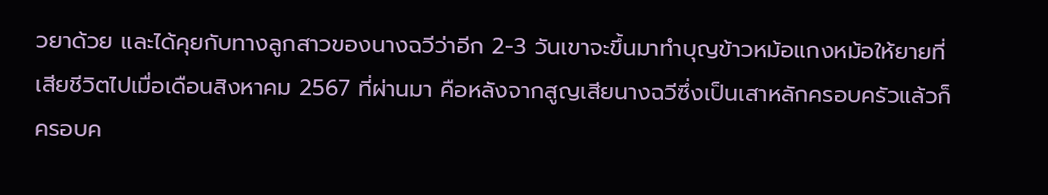วยาด้วย และได้คุยกับทางลูกสาวของนางฉวีว่าอีก 2-3 วันเขาจะขึ้นมาทำบุญข้าวหม้อแกงหม้อให้ยายที่เสียชีวิตไปเมื่อเดือนสิงหาคม 2567 ที่ผ่านมา คือหลังจากสูญเสียนางฉวีซึ่งเป็นเสาหลักครอบครัวแล้วก็ครอบค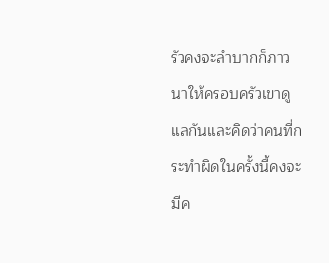รัวคงจะลำบากก็ภาวนาให้ครอบครัวเขาดูแลกันและคิดว่าคนที่กระทำผิดในครั้งนี้คงจะมีค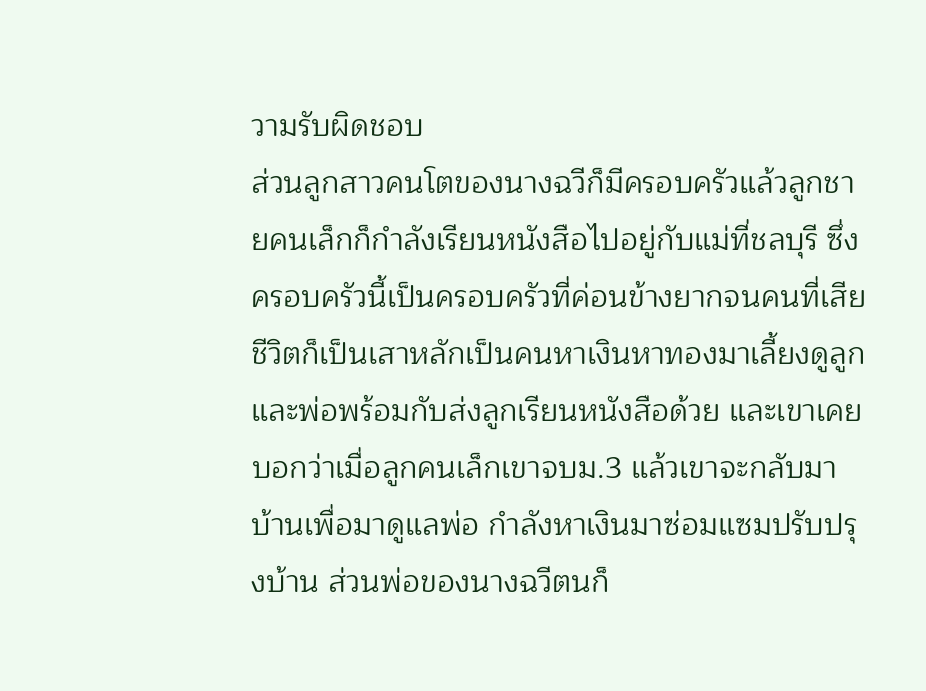วามรับผิดชอบ
ส่วนลูกสาวคนโตของนางฉวีก็มีครอบครัวแล้วลูกชายคนเล็กก็กำลังเรียนหนังสือไปอยู่กับแม่ที่ชลบุรี ซึ่งครอบครัวนี้เป็นครอบครัวที่ค่อนข้างยากจนคนที่เสียชีวิตก็เป็นเสาหลักเป็นคนหาเงินหาทองมาเลี้ยงดูลูกและพ่อพร้อมกับส่งลูกเรียนหนังสือด้วย และเขาเคยบอกว่าเมื่อลูกคนเล็กเขาจบม.3 แล้วเขาจะกลับมาบ้านเพื่อมาดูแลพ่อ กำลังหาเงินมาซ่อมแซมปรับปรุงบ้าน ส่วนพ่อของนางฉวีตนก็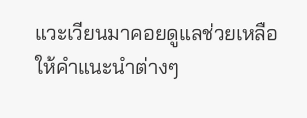แวะเวียนมาคอยดูแลช่วยเหลือให้คำแนะนำต่างๆ